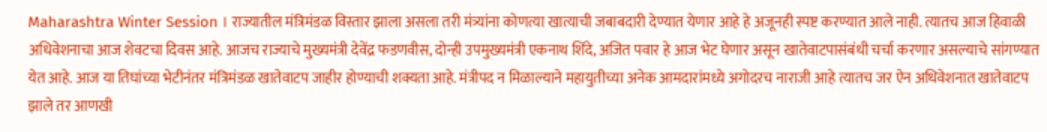Maharashtra Winter Session । राज्यातील मंत्रिमंडळ विस्तार झाला असला तरी मंत्र्यांना कोणत्या खात्याची जबाबदारी देण्यात येणार आहे हे अजूनही स्पष्ट करण्यात आले नाही. त्यातच आज हिवाळी अधिवेशनाचा आज शेवटचा दिवस आहे. आजच राज्याचे मुख्यमंत्री देवेंद्र फडणवीस, दोन्ही उपमुख्यमंत्री एकनाथ शिंदे, अजित पवार हे आज भेट घेणार असून खातेवाटपासंबंधी चर्चा करणार असल्याचे सांगण्यात येत आहे. आज या तिघांच्या भेटीनंतर मंत्रिमंडळ खातेवाटप जाहीर होण्याची शक्यता आहे. मंत्रीपद न मिळाल्याने महायुतीच्या अनेक आमदारांमध्ये अगोदरच नाराजी आहे त्यातच जर ऐन अधिवेशनात खातेवाटप झाले तर आणखी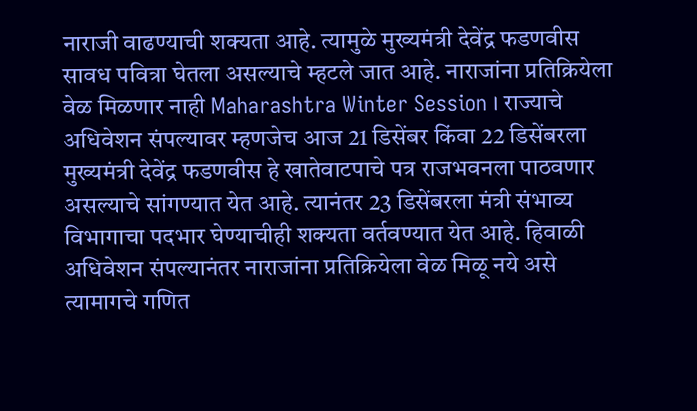नाराजी वाढण्याची शक्यता आहे. त्यामुळे मुख्यमंत्री देवेंद्र फडणवीस सावध पवित्रा घेतला असल्याचे म्हटले जात आहे. नाराजांना प्रतिक्रियेला वेळ मिळणार नाही Maharashtra Winter Session । राज्याचे अधिवेशन संपल्यावर म्हणजेच आज 21 डिसेंबर किंवा 22 डिसेंबरला मुख्यमंत्री देवेंद्र फडणवीस हे खातेवाटपाचे पत्र राजभवनला पाठवणार असल्याचे सांगण्यात येत आहे. त्यानंतर 23 डिसेंबरला मंत्री संभाव्य विभागाचा पदभार घेण्याचीही शक्यता वर्तवण्यात येत आहे. हिवाळी अधिवेशन संपल्यानंतर नाराजांना प्रतिक्रियेला वेळ मिळू नये असे त्यामागचे गणित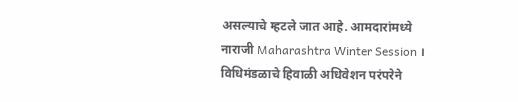असल्याचे म्हटले जात आहे. आमदारांमध्ये नाराजी Maharashtra Winter Session । विधिमंडळाचे हिवाळी अधिवेशन परंपरेने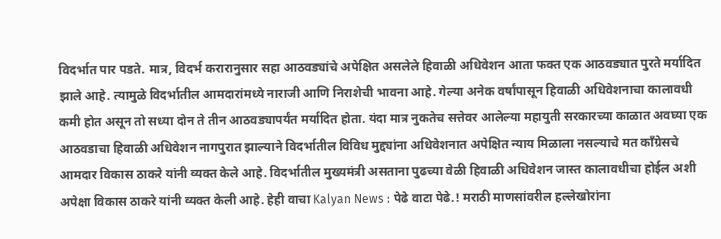विदर्भात पार पडते. मात्र, विदर्भ करारानुसार सहा आठवड्यांचे अपेक्षित असलेले हिवाळी अधिवेशन आता फक्त एक आठवड्यात पुरते मर्यादित झाले आहे. त्यामुळे विदर्भातील आमदारांमध्ये नाराजी आणि निराशेची भावना आहे. गेल्या अनेक वर्षांपासून हिवाळी अधिवेशनाचा कालावधी कमी होत असून तो सध्या दोन ते तीन आठवड्यापर्यंत मर्यादित होता. यंदा मात्र नुकतेच सत्तेवर आलेल्या महायुती सरकारच्या काळात अवघ्या एक आठवडाचा हिवाळी अधिवेशन नागपुरात झाल्याने विदर्भातील विविध मुद्द्यांना अधिवेशनात अपेक्षित न्याय मिळाला नसल्याचे मत काँग्रेसचे आमदार विकास ठाकरे यांनी व्यक्त केले आहे. विदर्भातील मुख्यमंत्री असताना पुढच्या वेळी हिवाळी अधिवेशन जास्त कालावधीचा होईल अशी अपेक्षा विकास ठाकरे यांनी व्यक्त केली आहे. हेही वाचा Kalyan News : पेढे वाटा पेढे.! मराठी माणसांवरील हल्लेखोरांना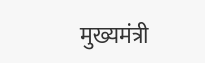मुख्यमंत्री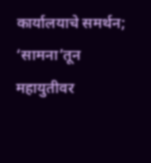कार्यालयाचे समर्थन; ‘सामना’तून महायुतीवर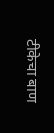टीकेचा बाण